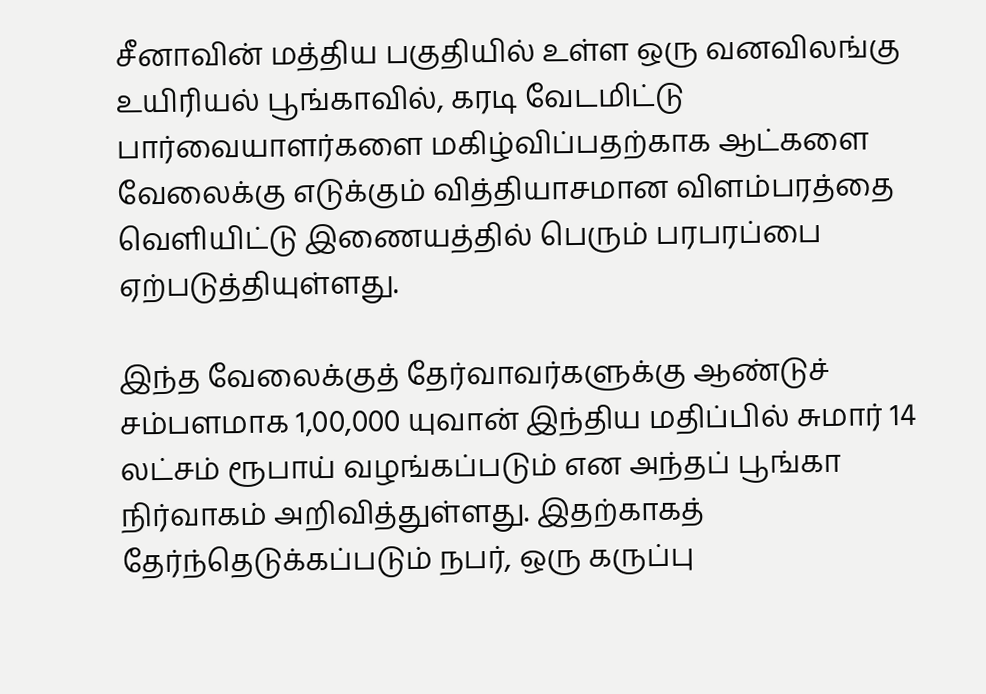சீனாவின் மத்திய பகுதியில் உள்ள ஒரு வனவிலங்கு உயிரியல் பூங்காவில், கரடி வேடமிட்டு பார்வையாளர்களை மகிழ்விப்பதற்காக ஆட்களை வேலைக்கு எடுக்கும் வித்தியாசமான விளம்பரத்தை வெளியிட்டு இணையத்தில் பெரும் பரபரப்பை ஏற்படுத்தியுள்ளது.

இந்த வேலைக்குத் தேர்வாவர்களுக்கு ஆண்டுச் சம்பளமாக 1,00,000 யுவான் இந்திய மதிப்பில் சுமார் 14 லட்சம் ரூபாய் வழங்கப்படும் என அந்தப் பூங்கா நிர்வாகம் அறிவித்துள்ளது. இதற்காகத் தேர்ந்தெடுக்கப்படும் நபர், ஒரு கருப்பு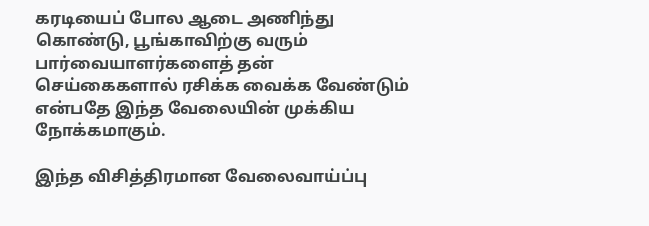கரடியைப் போல ஆடை அணிந்து கொண்டு, பூங்காவிற்கு வரும் பார்வையாளர்களைத் தன் செய்கைகளால் ரசிக்க வைக்க வேண்டும் என்பதே இந்த வேலையின் முக்கிய நோக்கமாகும்.

இந்த விசித்திரமான வேலைவாய்ப்பு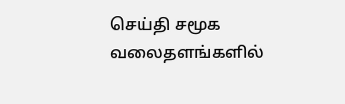செய்தி சமூக வலைதளங்களில்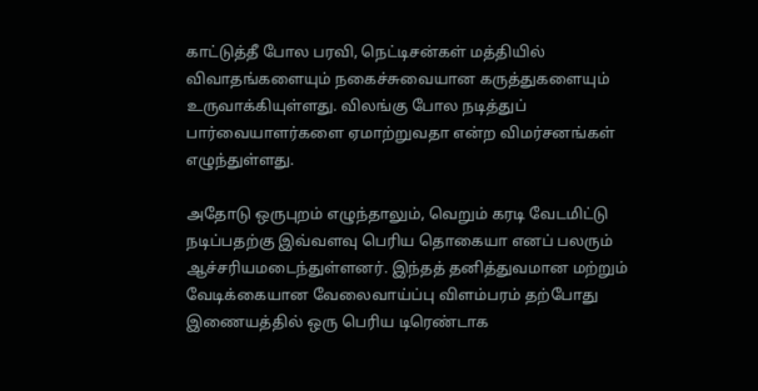காட்டுத்தீ போல பரவி, நெட்டிசன்கள் மத்தியில் விவாதங்களையும் நகைச்சுவையான கருத்துகளையும் உருவாக்கியுள்ளது. விலங்கு போல நடித்துப் பார்வையாளர்களை ஏமாற்றுவதா என்ற விமர்சனங்கள் எழுந்துள்ளது.

அதோடு ஒருபுறம் எழுந்தாலும், வெறும் கரடி வேடமிட்டு நடிப்பதற்கு இவ்வளவு பெரிய தொகையா எனப் பலரும் ஆச்சரியமடைந்துள்ளனர். இந்தத் தனித்துவமான மற்றும் வேடிக்கையான வேலைவாய்ப்பு விளம்பரம் தற்போது இணையத்தில் ஒரு பெரிய டிரெண்டாக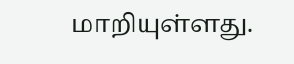மாறியுள்ளது.